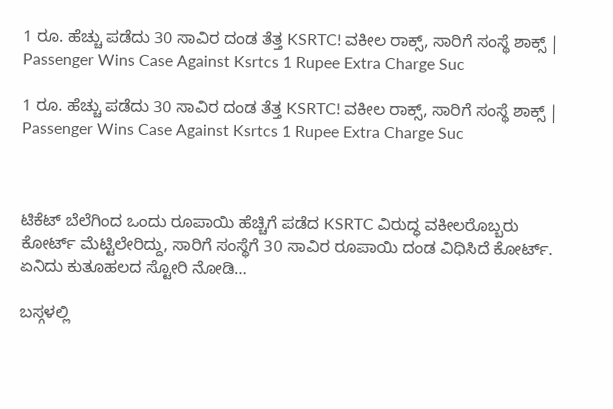1 ರೂ. ಹೆಚ್ಚು ಪಡೆದು 30 ಸಾವಿರ ದಂಡ ತೆತ್ತ KSRTC! ವಕೀಲ ರಾಕ್ಸ್, ಸಾರಿಗೆ ಸಂಸ್ಥೆ ಶಾಕ್ಸ್ | Passenger Wins Case Against Ksrtcs 1 Rupee Extra Charge Suc

1 ರೂ. ಹೆಚ್ಚು ಪಡೆದು 30 ಸಾವಿರ ದಂಡ ತೆತ್ತ KSRTC! ವಕೀಲ ರಾಕ್ಸ್, ಸಾರಿಗೆ ಸಂಸ್ಥೆ ಶಾಕ್ಸ್ | Passenger Wins Case Against Ksrtcs 1 Rupee Extra Charge Suc



ಟಿಕೆಟ್ ಬೆಲೆಗಿಂದ ಒಂದು ರೂಪಾಯಿ ಹೆಚ್ಚಿಗೆ ಪಡೆದ KSRTC ವಿರುದ್ಧ ವಕೀಲರೊಬ್ಬರು ಕೋರ್ಟ್ ಮೆಟ್ಟಿಲೇರಿದ್ದು, ಸಾರಿಗೆ ಸಂಸ್ಥೆಗೆ 30 ಸಾವಿರ ರೂಪಾಯಿ ದಂಡ ವಿಧಿಸಿದೆ ಕೋರ್ಟ್. ಏನಿದು ಕುತೂಹಲದ ಸ್ಟೋರಿ ನೋಡಿ…

ಬಸ್ಗಳಲ್ಲಿ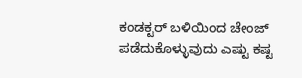ಕಂಡಕ್ಟರ್ ಬಳಿಯಿಂದ ಚೇಂಜ್ ಪಡೆದುಕೊಳ್ಳುವುದು ಎಷ್ಟು ಕಷ್ಟ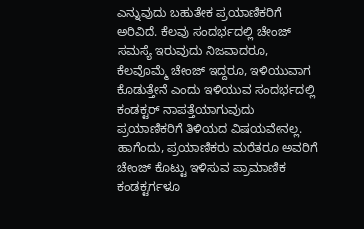ಎನ್ನುವುದು ಬಹುತೇಕ ಪ್ರಯಾಣಿಕರಿಗೆ ಅರಿವಿದೆ. ಕೆಲವು ಸಂದರ್ಭದಲ್ಲಿ ಚೇಂಜ್ ಸಮಸ್ಯೆ ಇರುವುದು ನಿಜವಾದರೂ, ಕೆಲವೊಮ್ಮೆ ಚೇಂಜ್ ಇದ್ದರೂ, ಇಳಿಯುವಾಗ ಕೊಡುತ್ತೇನೆ ಎಂದು ಇಳಿಯುವ ಸಂದರ್ಭದಲ್ಲಿ ಕಂಡಕ್ಟರ್ ನಾಪತ್ತೆಯಾಗುವುದು ಪ್ರಯಾಣಿಕರಿಗೆ ತಿಳಿಯದ ವಿಷಯವೇನಲ್ಲ. ಹಾಗೆಂದು, ಪ್ರಯಾಣಿಕರು ಮರೆತರೂ ಅವರಿಗೆ ಚೇಂಜ್ ಕೊಟ್ಟು ಇಳಿಸುವ ಪ್ರಾಮಾಣಿಕ ಕಂಡಕ್ಟರ್ಗಳೂ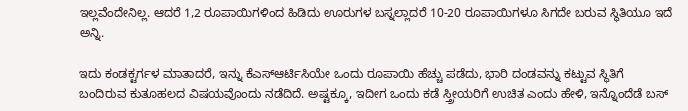ಇಲ್ಲವೆಂದೇನಿಲ್ಲ. ಆದರೆ 1,2 ರೂಪಾಯಿಗಳಿಂದ ಹಿಡಿದು ಊರುಗಳ ಬಸ್ನಲ್ಲಾದರೆ 10-20 ರೂಪಾಯಿಗಳೂ ಸಿಗದೇ ಬರುವ ಸ್ಥಿತಿಯೂ ಇದೆ ಅನ್ನಿ.

ಇದು ಕಂಡಕ್ಟರ್ಗಳ ಮಾತಾದರೆ, ಇನ್ನು ಕೆಎಸ್ಆರ್ಟಿಸಿಯೇ ಒಂದು ರೂಪಾಯಿ ಹೆಚ್ಚು ಪಡೆದು, ಭಾರಿ ದಂಡವನ್ನು ಕಟ್ಟುವ ಸ್ಥಿತಿಗೆ ಬಂದಿರುವ ಕುತೂಹಲದ ವಿಷಯವೊಂದು ನಡೆದಿದೆ. ಅಷ್ಟಕ್ಕೂ, ಇದೀಗ ಒಂದು ಕಡೆ ಸ್ತ್ರೀಯರಿಗೆ ಉಚಿತ ಎಂದು ಹೇಳಿ, ಇನ್ನೊಂದೆಡೆ ಬಸ್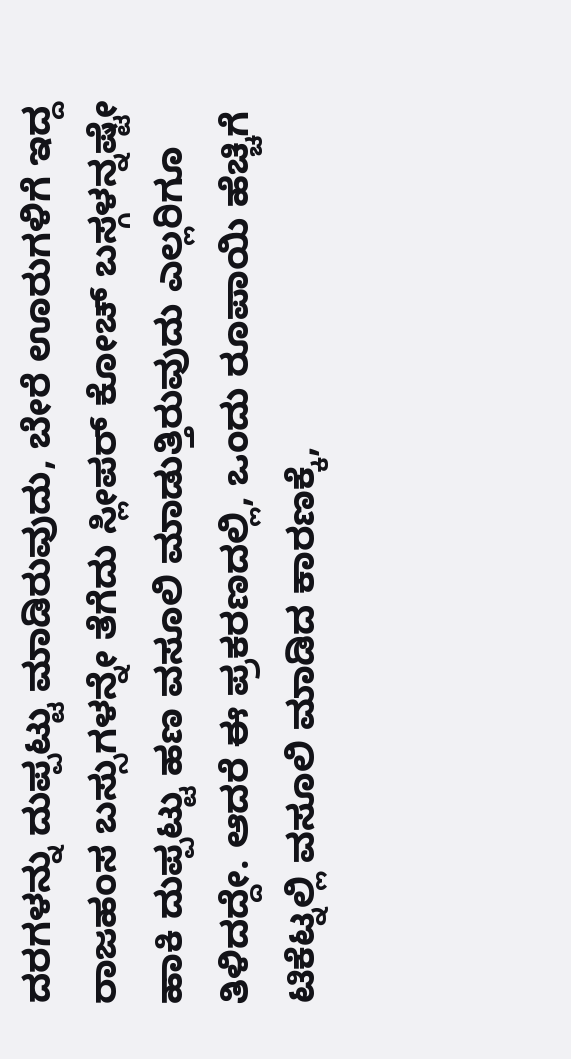ದರಗಳನ್ನು ದುಪ್ಪಟ್ಟು ಮಾಡಿರುವುದು, ಬೇರೆ ಊರುಗಳಿಗೆ ಇದ್ದ ರಾಜಹಂಸ ಬಸ್ಸುಗಳನ್ನೇ ತೆಗೆದು ಸ್ಲೀಪರ್ ಕೋಚ್ ಬಸ್ಗಳನ್ನಷ್ಟೇ ಹಾಕಿ ದುಪ್ಪಟ್ಟು ಹಣ ವಸೂಲಿ ಮಾಡುತ್ತಿರುವುದು ಎಲ್ಲರಿಗೂ ತಿಳಿದದ್ದೇ. ಆದರೆ ಈ ಪ್ರಕರಣದಲ್ಲಿ, ಒಂದು ರೂಪಾಯಿ ಹೆಚ್ಚಿಗೆ ಟಿಕೆಟ್ನಲ್ಲಿ ವಸೂಲಿ ಮಾಡಿದ ಕಾರಣಕ್ಕೆ,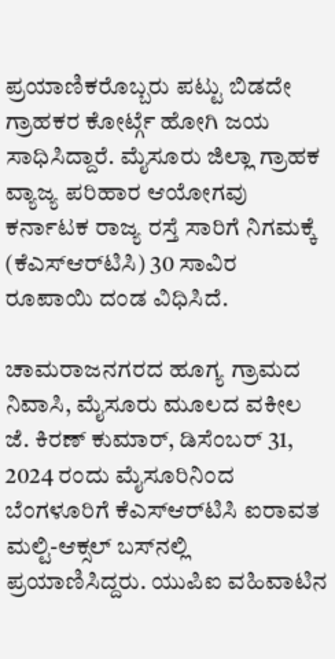ಪ್ರಯಾಣಿಕರೊಬ್ಬರು ಪಟ್ಟು ಬಿಡದೇ ಗ್ರಾಹಕರ ಕೋರ್ಟ್ಗೆ ಹೋಗಿ ಜಯ ಸಾಧಿಸಿದ್ದಾರೆ. ಮೈಸೂರು ಜಿಲ್ಲಾ ಗ್ರಾಹಕ ವ್ಯಾಜ್ಯ ಪರಿಹಾರ ಆಯೋಗವು ಕರ್ನಾಟಕ ರಾಜ್ಯ ರಸ್ತೆ ಸಾರಿಗೆ ನಿಗಮಕ್ಕೆ (ಕೆಎಸ್‌ಆರ್‌ಟಿಸಿ) 30 ಸಾವಿರ ರೂಪಾಯಿ ದಂಡ ವಿಧಿಸಿದೆ.

ಚಾಮರಾಜನಗರದ ಹೂಗ್ಯ ಗ್ರಾಮದ ನಿವಾಸಿ, ಮೈಸೂರು ಮೂಲದ ವಕೀಲ ಜೆ. ಕಿರಣ್ ಕುಮಾರ್, ಡಿಸೆಂಬರ್ 31, 2024 ರಂದು ಮೈಸೂರಿನಿಂದ ಬೆಂಗಳೂರಿಗೆ ಕೆಎಸ್‌ಆರ್‌ಟಿಸಿ ಐರಾವತ ಮಲ್ಟಿ-ಆಕ್ಸಲ್ ಬಸ್‌ನಲ್ಲಿ ಪ್ರಯಾಣಿಸಿದ್ದರು. ಯುಪಿಐ ವಹಿವಾಟಿನ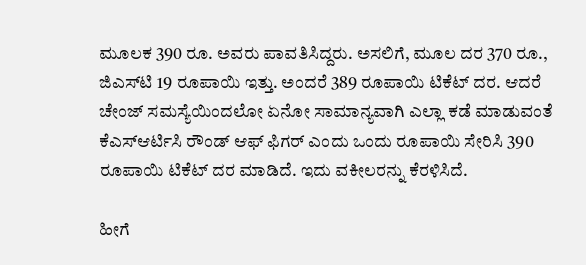ಮೂಲಕ 390 ರೂ. ಅವರು ಪಾವತಿಸಿದ್ದರು. ಅಸಲಿಗೆ, ಮೂಲ ದರ 370 ರೂ., ಜಿಎಸ್‌ಟಿ 19 ರೂಪಾಯಿ ಇತ್ತು. ಅಂದರೆ 389 ರೂಪಾಯಿ ಟಿಕೆಟ್ ದರ. ಆದರೆ ಚೇಂಜ್ ಸಮಸ್ಯೆಯಿಂದಲೋ ಏನೋ ಸಾಮಾನ್ಯವಾಗಿ ಎಲ್ಲಾ ಕಡೆ ಮಾಡುವಂತೆ ಕೆಎಸ್ಆರ್ಟಿಸಿ ರೌಂಡ್ ಆಫ್ ಫಿಗರ್ ಎಂದು ಒಂದು ರೂಪಾಯಿ ಸೇರಿಸಿ 390 ರೂಪಾಯಿ ಟಿಕೆಟ್ ದರ ಮಾಡಿದೆ. ಇದು ವಕೀಲರನ್ನು ಕೆರಳಿಸಿದೆ.

ಹೀಗೆ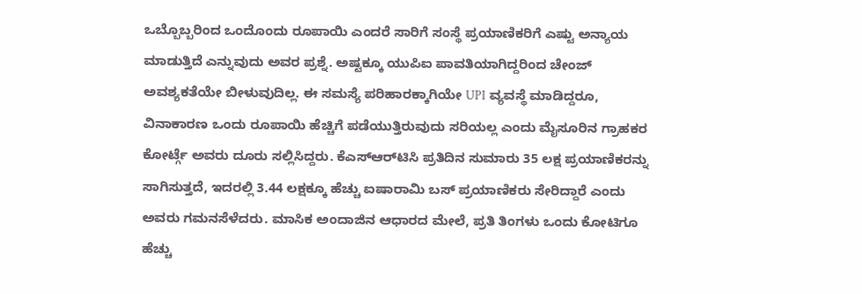ಒಬ್ಬೊಬ್ಬರಿಂದ ಒಂದೊಂದು ರೂಪಾಯಿ ಎಂದರೆ ಸಾರಿಗೆ ಸಂಸ್ಥೆ ಪ್ರಯಾಣಿಕರಿಗೆ ಎಷ್ಟು ಅನ್ಯಾಯ ಮಾಡುತ್ತಿದೆ ಎನ್ನುವುದು ಅವರ ಪ್ರಶ್ನೆ. ಅಷ್ಟಕ್ಕೂ ಯುಪಿಐ ಪಾವತಿಯಾಗಿದ್ದರಿಂದ ಚೇಂಜ್ ಅವಶ್ಯಕತೆಯೇ ಬೀಳುವುದಿಲ್ಲ. ಈ ಸಮಸ್ಯೆ ಪರಿಹಾರಕ್ಕಾಗಿಯೇ UPI ವ್ಯವಸ್ಥೆ ಮಾಡಿದ್ದರೂ, ವಿನಾಕಾರಣ ಒಂದು ರೂಪಾಯಿ ಹೆಚ್ಚಿಗೆ ಪಡೆಯುತ್ತಿರುವುದು ಸರಿಯಲ್ಲ ಎಂದು ಮೈಸೂರಿನ ಗ್ರಾಹಕರ ಕೋರ್ಟ್ಗೆ ಅವರು ದೂರು ಸಲ್ಲಿಸಿದ್ದರು. ಕೆಎಸ್‌ಆರ್‌ಟಿಸಿ ಪ್ರತಿದಿನ ಸುಮಾರು 35 ಲಕ್ಷ ಪ್ರಯಾಣಿಕರನ್ನು ಸಾಗಿಸುತ್ತದೆ, ಇದರಲ್ಲಿ 3.44 ಲಕ್ಷಕ್ಕೂ ಹೆಚ್ಚು ಐಷಾರಾಮಿ ಬಸ್ ಪ್ರಯಾಣಿಕರು ಸೇರಿದ್ದಾರೆ ಎಂದು ಅವರು ಗಮನಸೆಳೆದರು. ಮಾಸಿಕ ಅಂದಾಜಿನ ಆಧಾರದ ಮೇಲೆ, ಪ್ರತಿ ತಿಂಗಳು ಒಂದು ಕೋಟಿಗೂ ಹೆಚ್ಚು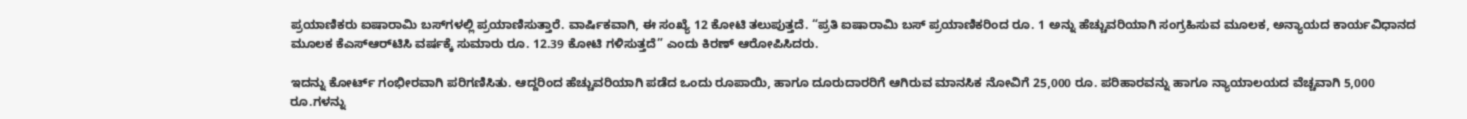ಪ್ರಯಾಣಿಕರು ಐಷಾರಾಮಿ ಬಸ್‌ಗಳಲ್ಲಿ ಪ್ರಯಾಣಿಸುತ್ತಾರೆ. ವಾರ್ಷಿಕವಾಗಿ, ಈ ಸಂಖ್ಯೆ 12 ಕೋಟಿ ತಲುಪುತ್ತದೆ. “ಪ್ರತಿ ಐಷಾರಾಮಿ ಬಸ್ ಪ್ರಯಾಣಿಕರಿಂದ ರೂ. 1 ಅನ್ನು ಹೆಚ್ಚುವರಿಯಾಗಿ ಸಂಗ್ರಹಿಸುವ ಮೂಲಕ, ಅನ್ಯಾಯದ ಕಾರ್ಯವಿಧಾನದ ಮೂಲಕ ಕೆಎಸ್‌ಆರ್‌ಟಿಸಿ ವರ್ಷಕ್ಕೆ ಸುಮಾರು ರೂ. 12.39 ಕೋಟಿ ಗಳಿಸುತ್ತದೆ” ಎಂದು ಕಿರಣ್ ಆರೋಪಿಸಿದರು.

ಇದನ್ನು ಕೋರ್ಟ್ ಗಂಭೀರವಾಗಿ ಪರಿಗಣಿಸಿತು. ಆದ್ದರಿಂದ ಹೆಚ್ಚುವರಿಯಾಗಿ ಪಡೆದ ಒಂದು ರೂಪಾಯಿ, ಹಾಗೂ ದೂರುದಾರರಿಗೆ ಆಗಿರುವ ಮಾನಸಿಕ ನೋವಿಗೆ 25,000 ರೂ. ಪರಿಹಾರವನ್ನು ಹಾಗೂ ನ್ಯಾಯಾಲಯದ ವೆಚ್ಚವಾಗಿ 5,000 ರೂ.ಗಳನ್ನು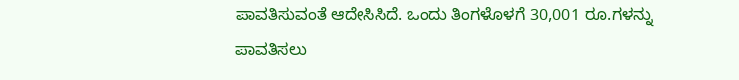ಪಾವತಿಸುವಂತೆ ಆದೇಸಿಸಿದೆ. ಒಂದು ತಿಂಗಳೊಳಗೆ 30,001 ರೂ.ಗಳನ್ನು ಪಾವತಿಸಲು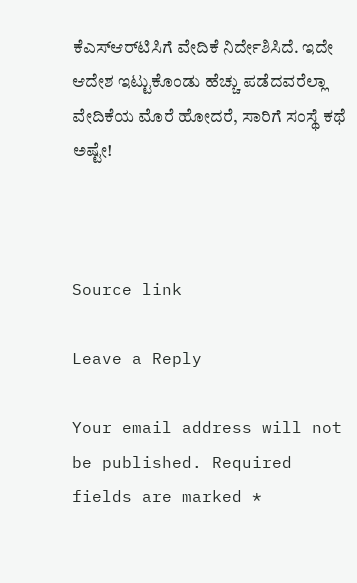ಕೆಎಸ್‌ಆರ್‌ಟಿಸಿಗೆ ವೇದಿಕೆ ನಿರ್ದೇಶಿಸಿದೆ. ಇದೇ ಆದೇಶ ಇಟ್ಟುಕೊಂಡು ಹೆಚ್ಚು ಪಡೆದವರೆಲ್ಲಾ ವೇದಿಕೆಯ ಮೊರೆ ಹೋದರೆ, ಸಾರಿಗೆ ಸಂಸ್ಥೆ ಕಥೆ ಅಷ್ಟೇ!



Source link

Leave a Reply

Your email address will not be published. Required fields are marked *